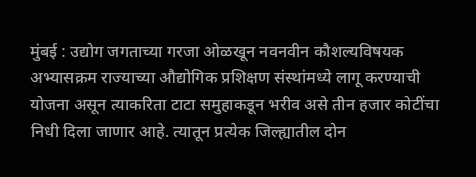मुंबई : उद्योग जगताच्या गरजा ओळखून नवनवीन कौशल्यविषयक अभ्यासक्रम राज्याच्या औद्योगिक प्रशिक्षण संस्थांमध्ये लागू करण्याची योजना असून त्याकरिता टाटा समुहाकडून भरीव असे तीन हजार कोटींचा निधी दिला जाणार आहे. त्यातून प्रत्येक जिल्ह्यातील दोन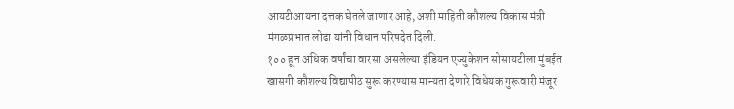आयटीआयना दत्तक घेतले जाणार आहे, अशी माहिती कौशल्य विकास मंत्री मंगळप्रभात लोढा यांनी विधान परिषदेत दिली.
१०० हून अधिक वर्षांचा वारसा असलेल्या इंडियन एज्युकेशन सोसायटीला मुंबईत खासगी कौशल्य विद्यापीठ सुरू करण्यास मान्यता देणारे विधेयक गुरूवारी मंजूर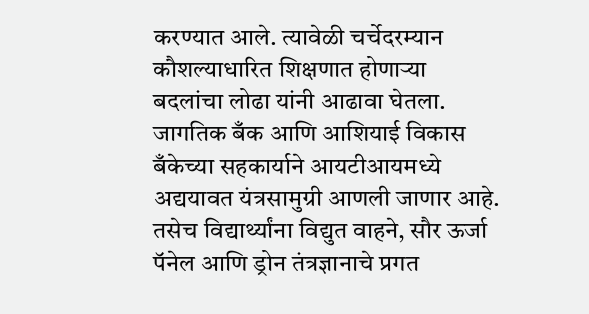करण्यात आले. त्यावेळी चर्चेदरम्यान कौशल्याधारित शिक्षणात होणाऱ्या बदलांचा लोढा यांनी आढावा घेतला.
जागतिक बँक आणि आशियाई विकास बँकेच्या सहकार्याने आयटीआयमध्ये अद्ययावत यंत्रसामुग्री आणली जाणार आहे. तसेच विद्यार्थ्यांना विद्युत वाहने, सौर ऊर्जा पॅनेल आणि ड्रोन तंत्रज्ञानाचे प्रगत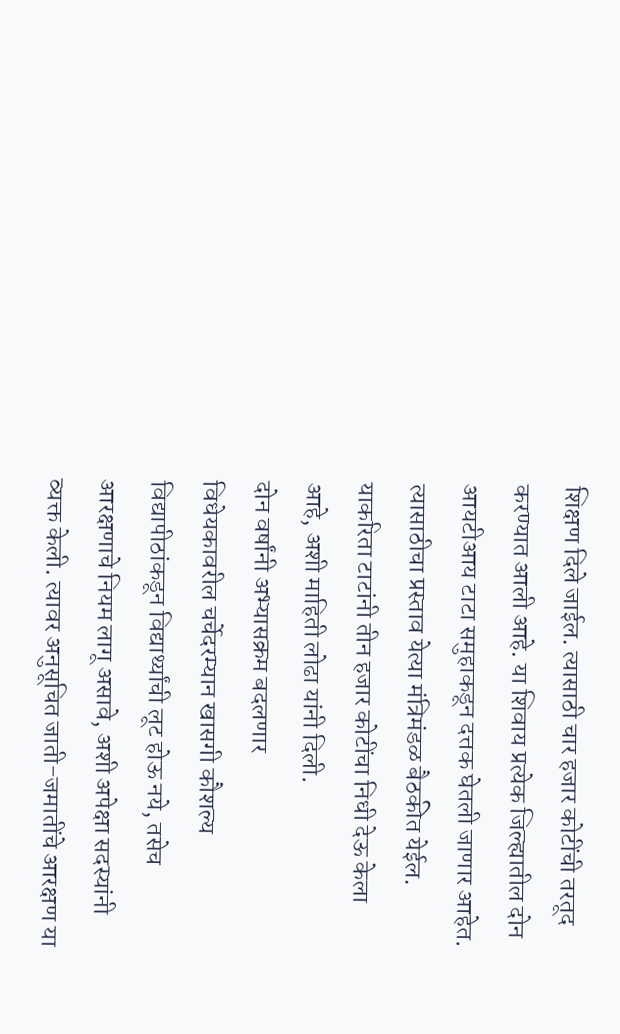शिक्षण दिले जाईल. त्यासाठी चार हजार कोटींची तरतूद करण्यात आली आहे. या शिवाय प्रत्येक जिल्ह्यातील दोन आयटीआय टाटा समुहाकडून दत्तक घेतली जाणार आहेत. त्यासाठीचा प्रस्ताव येत्या मंत्रिमंडळ बैठकीत येईल. याकरिता टाटांनी तीन हजार कोटींचा निधी देऊ केला आहे, अशी माहिती लोढा यांनी दिली.
दोन वर्षांनी अभ्यासक्रम बदलणार
विधेयकावरील चर्चेदरम्यान खासगी कौशल्य विद्यापीठांकडून विद्यार्थ्यांची लूट होऊ नये, तसेच आरक्षणाचे नियम लागू असावे, अशी अपेक्षा सदस्यांनी व्यक्त केली. त्यावर अनुसूचित जाती-जमातींचे आरक्षण या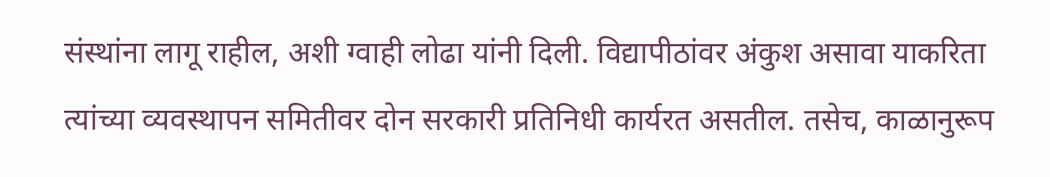संस्थांना लागू राहील, अशी ग्वाही लोढा यांनी दिली. विद्यापीठांवर अंकुश असावा याकरिता त्यांच्या व्यवस्थापन समितीवर दोन सरकारी प्रतिनिधी कार्यरत असतील. तसेच, काळानुरूप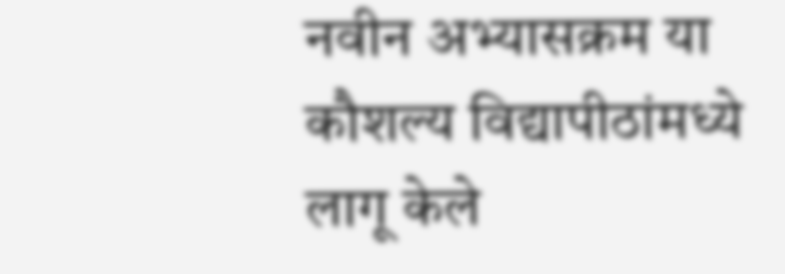नवीन अभ्यासक्रम या कौशल्य विद्यापीठांमध्ये लागू केले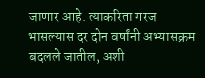जाणार आहे. त्याकरिता गरज भासल्यास दर दोन वर्षांनी अभ्यासक्रम बदलले जातील, अशी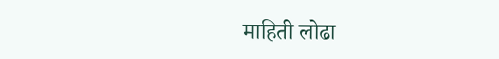माहिती लोढा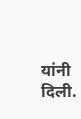यांनी दिली.